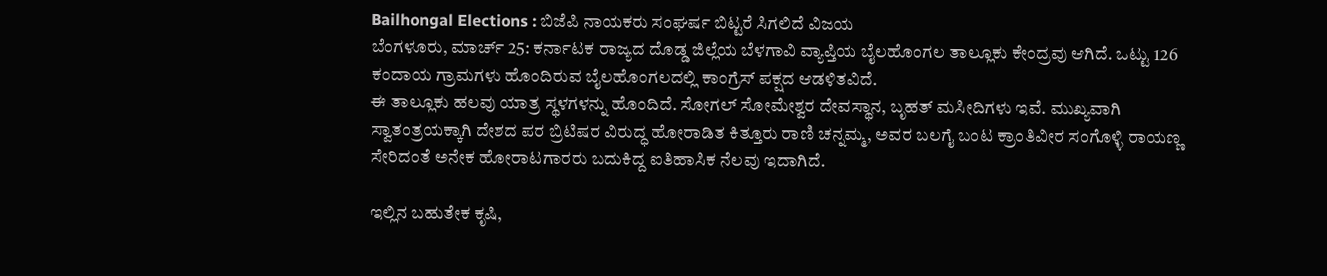Bailhongal Elections : ಬಿಜೆಪಿ ನಾಯಕರು ಸಂಘರ್ಷ ಬಿಟ್ಟರೆ ಸಿಗಲಿದೆ ವಿಜಯ
ಬೆಂಗಳೂರು, ಮಾರ್ಚ್ 25: ಕರ್ನಾಟಕ ರಾಜ್ಯದ ದೊಡ್ಡ ಜಿಲ್ಲೆಯ ಬೆಳಗಾವಿ ವ್ಯಾಪ್ತಿಯ ಬೈಲಹೊಂಗಲ ತಾಲ್ಲೂಕು ಕೇಂದ್ರವು ಆಗಿದೆ. ಒಟ್ಟು 126 ಕಂದಾಯ ಗ್ರಾಮಗಳು ಹೊಂದಿರುವ ಬೈಲಹೊಂಗಲದಲ್ಲಿ ಕಾಂಗ್ರೆಸ್ ಪಕ್ಷದ ಆಡಳಿತವಿದೆ.
ಈ ತಾಲ್ಲೂಕು ಹಲವು ಯಾತ್ರ ಸ್ಥಳಗಳನ್ನು ಹೊಂದಿದೆ. ಸೋಗಲ್ ಸೋಮೇಶ್ವರ ದೇವಸ್ಥಾನ, ಬೃಹತ್ ಮಸೀದಿಗಳು ಇವೆ. ಮುಖ್ಯವಾಗಿ ಸ್ವಾತಂತ್ರಯಕ್ಕಾಗಿ ದೇಶದ ಪರ ಬ್ರಿಟಿಷರ ವಿರುದ್ಧ ಹೋರಾಡಿತ ಕಿತ್ತೂರು ರಾಣಿ ಚನ್ನಮ್ಮ, ಅವರ ಬಲಗೈ ಬಂಟ ಕ್ರಾಂತಿವೀರ ಸಂಗೊಳ್ಳಿ ರಾಯಣ್ಣ ಸೇರಿದಂತೆ ಅನೇಕ ಹೋರಾಟಗಾರರು ಬದುಕಿದ್ದ ಐತಿಹಾಸಿಕ ನೆಲವು ಇದಾಗಿದೆ.

ಇಲ್ಲಿನ ಬಹುತೇಕ ಕೃಷಿ,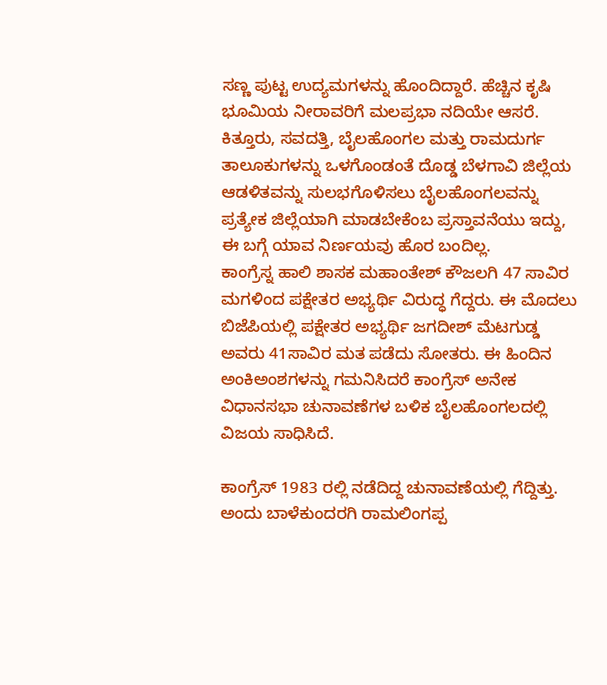ಸಣ್ಣ ಪುಟ್ಟ ಉದ್ಯಮಗಳನ್ನು ಹೊಂದಿದ್ದಾರೆ. ಹೆಚ್ಚಿನ ಕೃಷಿ ಭೂಮಿಯ ನೀರಾವರಿಗೆ ಮಲಪ್ರಭಾ ನದಿಯೇ ಆಸರೆ. ಕಿತ್ತೂರು, ಸವದತ್ತಿ, ಬೈಲಹೊಂಗಲ ಮತ್ತು ರಾಮದುರ್ಗ ತಾಲೂಕುಗಳನ್ನು ಒಳಗೊಂಡಂತೆ ದೊಡ್ಡ ಬೆಳಗಾವಿ ಜಿಲ್ಲೆಯ ಆಡಳಿತವನ್ನು ಸುಲಭಗೊಳಿಸಲು ಬೈಲಹೊಂಗಲವನ್ನು ಪ್ರತ್ಯೇಕ ಜಿಲ್ಲೆಯಾಗಿ ಮಾಡಬೇಕೆಂಬ ಪ್ರಸ್ತಾವನೆಯು ಇದ್ದು, ಈ ಬಗ್ಗೆ ಯಾವ ನಿರ್ಣಯವು ಹೊರ ಬಂದಿಲ್ಲ.
ಕಾಂಗ್ರೆಸ್ನ ಹಾಲಿ ಶಾಸಕ ಮಹಾಂತೇಶ್ ಕೌಜಲಗಿ 47 ಸಾವಿರ ಮಗಳಿಂದ ಪಕ್ಷೇತರ ಅಭ್ಯರ್ಥಿ ವಿರುದ್ಧ ಗೆದ್ದರು. ಈ ಮೊದಲು ಬಿಜೆಪಿಯಲ್ಲಿ ಪಕ್ಷೇತರ ಅಭ್ಯರ್ಥಿ ಜಗದೀಶ್ ಮೆಟಗುಡ್ಡ ಅವರು 41ಸಾವಿರ ಮತ ಪಡೆದು ಸೋತರು. ಈ ಹಿಂದಿನ ಅಂಕಿಅಂಶಗಳನ್ನು ಗಮನಿಸಿದರೆ ಕಾಂಗ್ರೆಸ್ ಅನೇಕ ವಿಧಾನಸಭಾ ಚುನಾವಣೆಗಳ ಬಳಿಕ ಬೈಲಹೊಂಗಲದಲ್ಲಿ ವಿಜಯ ಸಾಧಿಸಿದೆ.

ಕಾಂಗ್ರೆಸ್ 1983 ರಲ್ಲಿ ನಡೆದಿದ್ದ ಚುನಾವಣೆಯಲ್ಲಿ ಗೆದ್ದಿತ್ತು. ಅಂದು ಬಾಳೆಕುಂದರಗಿ ರಾಮಲಿಂಗಪ್ಪ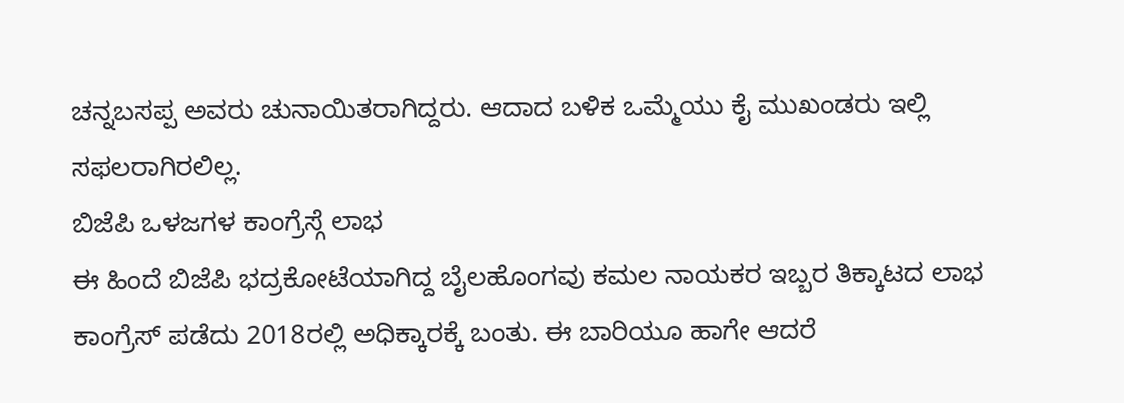ಚನ್ನಬಸಪ್ಪ ಅವರು ಚುನಾಯಿತರಾಗಿದ್ದರು. ಆದಾದ ಬಳಿಕ ಒಮ್ಮೆಯು ಕೈ ಮುಖಂಡರು ಇಲ್ಲಿ ಸಫಲರಾಗಿರಲಿಲ್ಲ.
ಬಿಜೆಪಿ ಒಳಜಗಳ ಕಾಂಗ್ರೆಸ್ಗೆ ಲಾಭ
ಈ ಹಿಂದೆ ಬಿಜೆಪಿ ಭದ್ರಕೋಟೆಯಾಗಿದ್ದ ಬೈಲಹೊಂಗವು ಕಮಲ ನಾಯಕರ ಇಬ್ಬರ ತಿಕ್ಕಾಟದ ಲಾಭ ಕಾಂಗ್ರೆಸ್ ಪಡೆದು 2018ರಲ್ಲಿ ಅಧಿಕ್ಕಾರಕ್ಕೆ ಬಂತು. ಈ ಬಾರಿಯೂ ಹಾಗೇ ಆದರೆ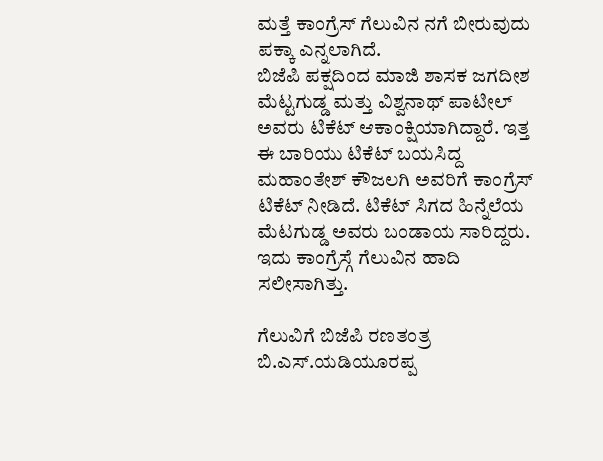ಮತ್ತೆ ಕಾಂಗ್ರೆಸ್ ಗೆಲುವಿನ ನಗೆ ಬೀರುವುದು ಪಕ್ಕಾ ಎನ್ನಲಾಗಿದೆ.
ಬಿಜೆಪಿ ಪಕ್ಷದಿಂದ ಮಾಜಿ ಶಾಸಕ ಜಗದೀಶ ಮೆಟ್ಟಗುಡ್ಡ ಮತ್ತು ವಿಶ್ವನಾಥ್ ಪಾಟೀಲ್ ಅವರು ಟಿಕೆಟ್ ಆಕಾಂಕ್ಷಿಯಾಗಿದ್ದಾರೆ. ಇತ್ತ ಈ ಬಾರಿಯು ಟಿಕೆಟ್ ಬಯಸಿದ್ದ ಮಹಾಂತೇಶ್ ಕೌಜಲಗಿ ಅವರಿಗೆ ಕಾಂಗ್ರೆಸ್ ಟಿಕೆಟ್ ನೀಡಿದೆ. ಟಿಕೆಟ್ ಸಿಗದ ಹಿನ್ನೆಲೆಯ ಮೆಟಗುಡ್ಡ ಅವರು ಬಂಡಾಯ ಸಾರಿದ್ದರು. ಇದು ಕಾಂಗ್ರೆಸ್ಗೆ ಗೆಲುವಿನ ಹಾದಿ ಸಲೀಸಾಗಿತ್ತು.

ಗೆಲುವಿಗೆ ಬಿಜೆಪಿ ರಣತಂತ್ರ
ಬಿ.ಎಸ್.ಯಡಿಯೂರಪ್ಪ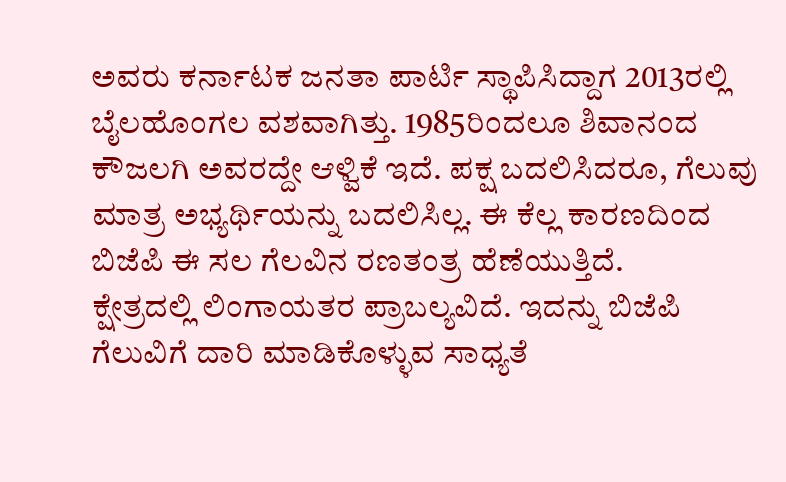ಅವರು ಕರ್ನಾಟಕ ಜನತಾ ಪಾರ್ಟಿ ಸ್ಥಾಪಿಸಿದ್ದಾಗ 2013ರಲ್ಲಿ ಬೈಲಹೊಂಗಲ ವಶವಾಗಿತ್ತು. 1985ರಿಂದಲೂ ಶಿವಾನಂದ ಕೌಜಲಗಿ ಅವರದ್ದೇ ಆಳ್ವಿಕೆ ಇದೆ. ಪಕ್ಷ ಬದಲಿಸಿದರೂ, ಗೆಲುವು ಮಾತ್ರ ಅಭ್ಯರ್ಥಿಯನ್ನು ಬದಲಿಸಿಲ್ಲ. ಈ ಕೆಲ್ಲ ಕಾರಣದಿಂದ ಬಿಜೆಪಿ ಈ ಸಲ ಗೆಲವಿನ ರಣತಂತ್ರ ಹೆಣೆಯುತ್ತಿದೆ.
ಕ್ಷೇತ್ರದಲ್ಲಿ ಲಿಂಗಾಯತರ ಪ್ರಾಬಲ್ಯವಿದೆ. ಇದನ್ನು ಬಿಜೆಪಿ ಗೆಲುವಿಗೆ ದಾರಿ ಮಾಡಿಕೊಳ್ಳುವ ಸಾಧ್ಯತೆ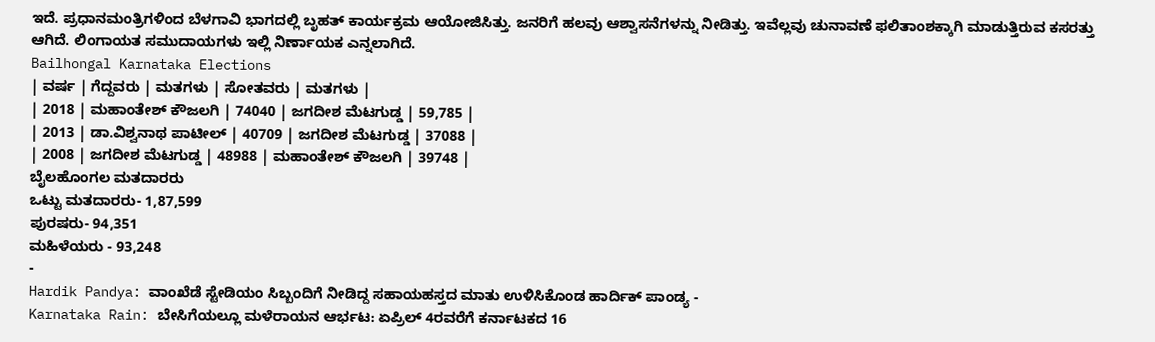ಇದೆ. ಪ್ರಧಾನಮಂತ್ರಿಗಳಿಂದ ಬೆಳಗಾವಿ ಭಾಗದಲ್ಲಿ ಬೃಹತ್ ಕಾರ್ಯಕ್ರಮ ಆಯೋಜಿಸಿತ್ತು. ಜನರಿಗೆ ಹಲವು ಆಶ್ವಾಸನೆಗಳನ್ನು ನೀಡಿತ್ತು. ಇವೆಲ್ಲವು ಚುನಾವಣೆ ಫಲಿತಾಂಶಕ್ಕಾಗಿ ಮಾಡುತ್ತಿರುವ ಕಸರತ್ತು ಆಗಿದೆ. ಲಿಂಗಾಯತ ಸಮುದಾಯಗಳು ಇಲ್ಲಿ ನಿರ್ಣಾಯಕ ಎನ್ನಲಾಗಿದೆ.
Bailhongal Karnataka Elections
| ವರ್ಷ | ಗೆದ್ದವರು | ಮತಗಳು | ಸೋತವರು | ಮತಗಳು |
| 2018 | ಮಹಾಂತೇಶ್ ಕೌಜಲಗಿ | 74040 | ಜಗದೀಶ ಮೆಟಗುಡ್ಡ | 59,785 |
| 2013 | ಡಾ.ವಿಶ್ವನಾಥ ಪಾಟೀಲ್ | 40709 | ಜಗದೀಶ ಮೆಟಗುಡ್ಡ | 37088 |
| 2008 | ಜಗದೀಶ ಮೆಟಗುಡ್ಡ | 48988 | ಮಹಾಂತೇಶ್ ಕೌಜಲಗಿ | 39748 |
ಬೈಲಹೊಂಗಲ ಮತದಾರರು
ಒಟ್ಟು ಮತದಾರರು- 1,87,599
ಪುರಷರು- 94,351
ಮಹಿಳೆಯರು - 93,248
-
Hardik Pandya: ವಾಂಖೆಡೆ ಸ್ಟೇಡಿಯಂ ಸಿಬ್ಬಂದಿಗೆ ನೀಡಿದ್ದ ಸಹಾಯಹಸ್ತದ ಮಾತು ಉಳಿಸಿಕೊಂಡ ಹಾರ್ದಿಕ್ ಪಾಂಡ್ಯ -
Karnataka Rain: ಬೇಸಿಗೆಯಲ್ಲೂ ಮಳೆರಾಯನ ಆರ್ಭಟ: ಏಪ್ರಿಲ್ 4ರವರೆಗೆ ಕರ್ನಾಟಕದ 16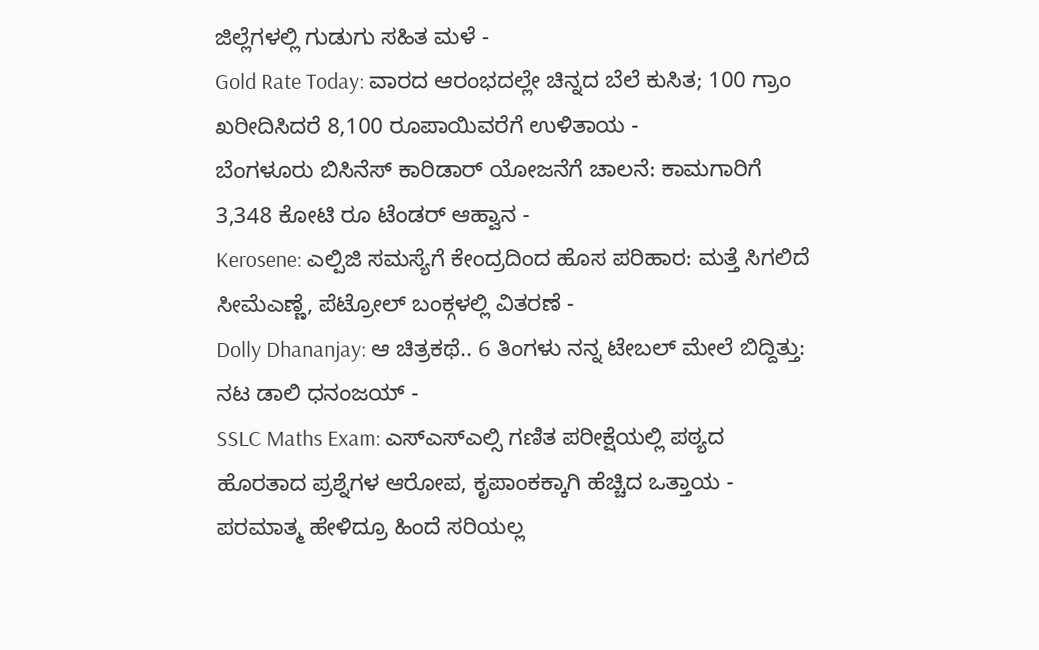ಜಿಲ್ಲೆಗಳಲ್ಲಿ ಗುಡುಗು ಸಹಿತ ಮಳೆ -
Gold Rate Today: ವಾರದ ಆರಂಭದಲ್ಲೇ ಚಿನ್ನದ ಬೆಲೆ ಕುಸಿತ; 100 ಗ್ರಾಂ ಖರೀದಿಸಿದರೆ 8,100 ರೂಪಾಯಿವರೆಗೆ ಉಳಿತಾಯ -
ಬೆಂಗಳೂರು ಬಿಸಿನೆಸ್ ಕಾರಿಡಾರ್ ಯೋಜನೆಗೆ ಚಾಲನೆ: ಕಾಮಗಾರಿಗೆ 3,348 ಕೋಟಿ ರೂ ಟೆಂಡರ್ ಆಹ್ವಾನ -
Kerosene: ಎಲ್ಪಿಜಿ ಸಮಸ್ಯೆಗೆ ಕೇಂದ್ರದಿಂದ ಹೊಸ ಪರಿಹಾರ: ಮತ್ತೆ ಸಿಗಲಿದೆ ಸೀಮೆಎಣ್ಣೆ, ಪೆಟ್ರೋಲ್ ಬಂಕ್ಗಳಲ್ಲಿ ವಿತರಣೆ -
Dolly Dhananjay: ಆ ಚಿತ್ರಕಥೆ.. 6 ತಿಂಗಳು ನನ್ನ ಟೇಬಲ್ ಮೇಲೆ ಬಿದ್ದಿತ್ತು: ನಟ ಡಾಲಿ ಧನಂಜಯ್ -
SSLC Maths Exam: ಎಸ್ಎಸ್ಎಲ್ಸಿ ಗಣಿತ ಪರೀಕ್ಷೆಯಲ್ಲಿ ಪಠ್ಯದ ಹೊರತಾದ ಪ್ರಶ್ನೆಗಳ ಆರೋಪ, ಕೃಪಾಂಕಕ್ಕಾಗಿ ಹೆಚ್ಚಿದ ಒತ್ತಾಯ -
ಪರಮಾತ್ಮ ಹೇಳಿದ್ರೂ ಹಿಂದೆ ಸರಿಯಲ್ಲ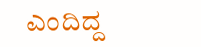ಎಂದಿದ್ದ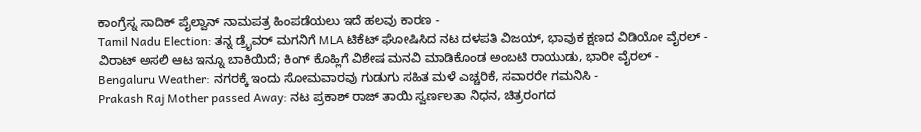ಕಾಂಗ್ರೆಸ್ನ ಸಾದಿಕ್ ಪೈಲ್ವಾನ್ ನಾಮಪತ್ರ ಹಿಂಪಡೆಯಲು ಇದೆ ಹಲವು ಕಾರಣ -
Tamil Nadu Election: ತನ್ನ ಡ್ರೈವರ್ ಮಗನಿಗೆ MLA ಟಿಕೆಟ್ ಘೋಷಿಸಿದ ನಟ ದಳಪತಿ ವಿಜಯ್, ಭಾವುಕ ಕ್ಷಣದ ವಿಡಿಯೋ ವೈರಲ್ -
ವಿರಾಟ್ ಅಸಲಿ ಆಟ ಇನ್ನೂ ಬಾಕಿಯಿದೆ; ಕಿಂಗ್ ಕೊಹ್ಲಿಗೆ ವಿಶೇಷ ಮನವಿ ಮಾಡಿಕೊಂಡ ಅಂಬಟಿ ರಾಯುಡು, ಭಾರೀ ವೈರಲ್ -
Bengaluru Weather: ನಗರಕ್ಕೆ ಇಂದು ಸೋಮವಾರವು ಗುಡುಗು ಸಹಿತ ಮಳೆ ಎಚ್ಚರಿಕೆ, ಸವಾರರೇ ಗಮನಿಸಿ -
Prakash Raj Mother passed Away: ನಟ ಪ್ರಕಾಶ್ ರಾಜ್ ತಾಯಿ ಸ್ವರ್ಣಲತಾ ನಿಧನ, ಚಿತ್ರರಂಗದ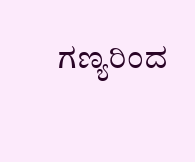ಗಣ್ಯರಿಂದ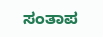ಸಂತಾಪ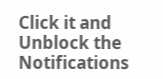Click it and Unblock the Notifications